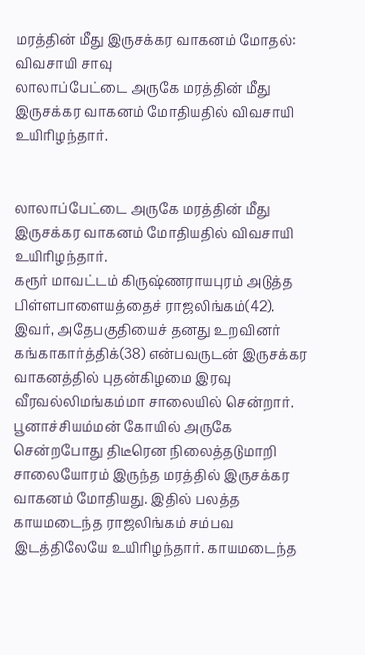மரத்தின் மீது இருசக்கர வாகனம் மோதல்: விவசாயி சாவு
லாலாப்பேட்டை அருகே மரத்தின் மீது இருசக்கர வாகனம் மோதியதில் விவசாயி உயிரிழந்தார்.


லாலாப்பேட்டை அருகே மரத்தின் மீது இருசக்கர வாகனம் மோதியதில் விவசாயி உயிரிழந்தார்.
கரூர் மாவட்டம் கிருஷ்ணராயபுரம் அடுத்த பிள்ளபாளையத்தைச் ராஜலிங்கம்(42). இவர், அதேபகுதியைச் தனது உறவினர் கங்காகார்த்திக்(38) என்பவருடன் இருசக்கர வாகனத்தில் புதன்கிழமை இரவு வீரவல்லிமங்கம்மா சாலையில் சென்றார். பூனாச்சியம்மன் கோயில் அருகே சென்றபோது திடீரென நிலைத்தடுமாறி சாலையோரம் இருந்த மரத்தில் இருசக்கர வாகனம் மோதியது. இதில் பலத்த காயமடைந்த ராஜலிங்கம் சம்பவ இடத்திலேயே உயிரிழந்தார். காயமடைந்த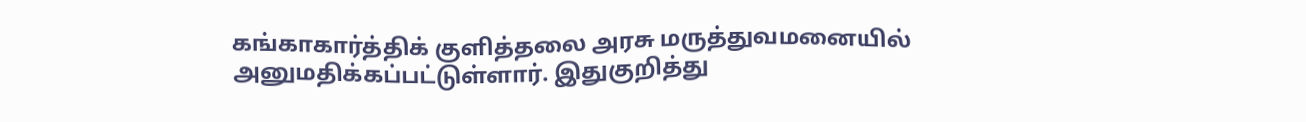கங்காகார்த்திக் குளித்தலை அரசு மருத்துவமனையில் அனுமதிக்கப்பட்டுள்ளார். இதுகுறித்து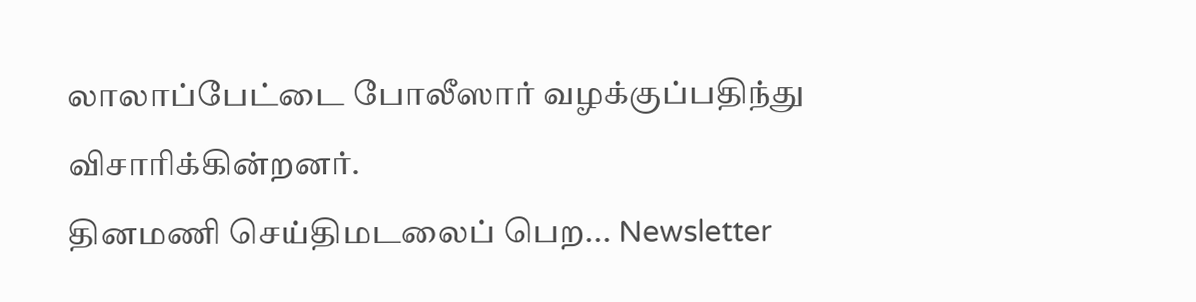லாலாப்பேட்டை போலீஸார் வழக்குப்பதிந்து விசாரிக்கின்றனர்.
தினமணி செய்திமடலைப் பெற... Newsletter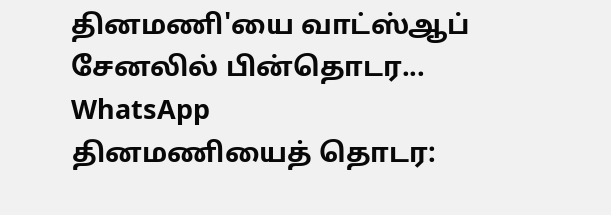தினமணி'யை வாட்ஸ்ஆப் சேனலில் பின்தொடர... WhatsApp
தினமணியைத் தொடர: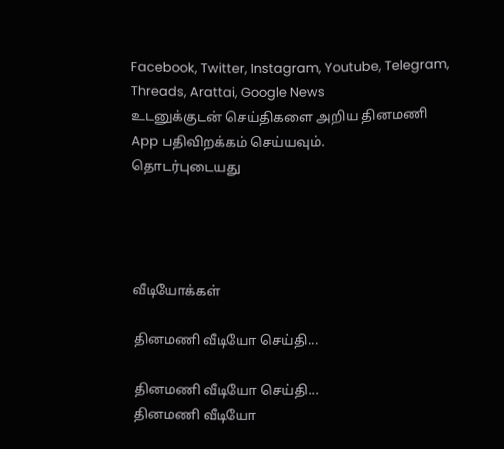Facebook, Twitter, Instagram, Youtube, Telegram, Threads, Arattai, Google News
உடனுக்குடன் செய்திகளை அறிய தினமணி App பதிவிறக்கம் செய்யவும்.
தொடர்புடையது




வீடியோக்கள்

தினமணி வீடியோ செய்தி...

தினமணி வீடியோ செய்தி...
தினமணி வீடியோ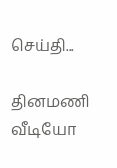செய்தி...

தினமணி வீடியோ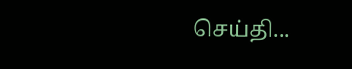செய்தி...